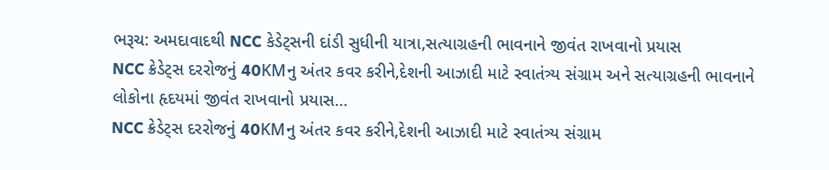ભરૂચ: અમદાવાદથી NCC કેડેટ્સની દાંડી સુધીની યાત્રા,સત્યાગ્રહની ભાવનાને જીવંત રાખવાનો પ્રયાસ
NCC ક્રેડેટ્સ દરરોજનું 40KMનુ અંતર કવર કરીને,દેશની આઝાદી માટે સ્વાતંત્ર્ય સંગ્રામ અને સત્યાગ્રહની ભાવનાને લોકોના હૃદયમાં જીવંત રાખવાનો પ્રયાસ…
NCC ક્રેડેટ્સ દરરોજનું 40KMનુ અંતર કવર કરીને,દેશની આઝાદી માટે સ્વાતંત્ર્ય સંગ્રામ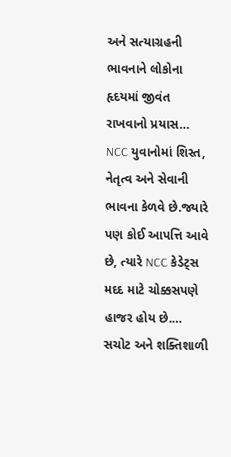અને સત્યાગ્રહની ભાવનાને લોકોના હૃદયમાં જીવંત રાખવાનો પ્રયાસ…
NCC યુવાનોમાં શિસ્ત, નેતૃત્વ અને સેવાની ભાવના કેળવે છે.જ્યારે પણ કોઈ આપત્તિ આવે છે, ત્યારે NCC કેડેટ્સ મદદ માટે ચોક્કસપણે હાજર હોય છે.…
સચોટ અને શક્તિશાળી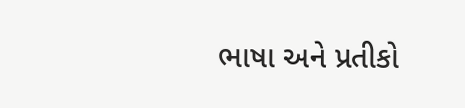ભાષા અને પ્રતીકો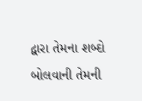દ્વારા તેમના શબ્દો બોલવાની તેમની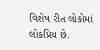વિશેષ રીત લોકોમાં લોકપ્રિય છે.